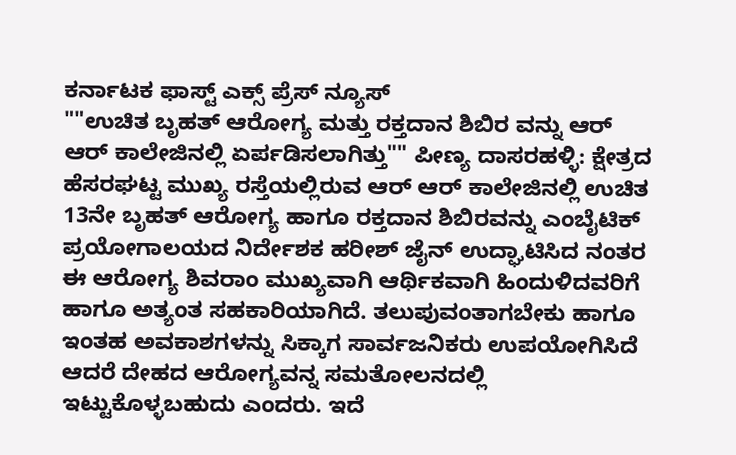ಕರ್ನಾಟಕ ಫಾಸ್ಟ್ ಎಕ್ಸ್ ಪ್ರೆಸ್ ನ್ಯೂಸ್
""ಉಚಿತ ಬೃಹತ್ ಆರೋಗ್ಯ ಮತ್ತು ರಕ್ತದಾನ ಶಿಬಿರ ವನ್ನು ಆರ್ ಆರ್ ಕಾಲೇಜಿನಲ್ಲಿ ಏರ್ಪಡಿಸಲಾಗಿತ್ತು"" ಪೀಣ್ಯ ದಾಸರಹಳ್ಳಿ: ಕ್ಷೇತ್ರದ ಹೆಸರಘಟ್ಟ ಮುಖ್ಯ ರಸ್ತೆಯಲ್ಲಿರುವ ಆರ್ ಆರ್ ಕಾಲೇಜಿನಲ್ಲಿ ಉಚಿತ 13ನೇ ಬೃಹತ್ ಆರೋಗ್ಯ ಹಾಗೂ ರಕ್ತದಾನ ಶಿಬಿರವನ್ನು ಎಂಬೈಟಿಕ್ ಪ್ರಯೋಗಾಲಯದ ನಿರ್ದೇಶಕ ಹರೀಶ್ ಜೈನ್ ಉದ್ಘಾಟಿಸಿದ ನಂತರ ಈ ಆರೋಗ್ಯ ಶಿವರಾಂ ಮುಖ್ಯವಾಗಿ ಆರ್ಥಿಕವಾಗಿ ಹಿಂದುಳಿದವರಿಗೆ ಹಾಗೂ ಅತ್ಯಂತ ಸಹಕಾರಿಯಾಗಿದೆ. ತಲುಪುವಂತಾಗಬೇಕು ಹಾಗೂ ಇಂತಹ ಅವಕಾಶಗಳನ್ನು ಸಿಕ್ಕಾಗ ಸಾರ್ವಜನಿಕರು ಉಪಯೋಗಿಸಿದೆ ಆದರೆ ದೇಹದ ಆರೋಗ್ಯವನ್ನ ಸಮತೋಲನದಲ್ಲಿ ಇಟ್ಟುಕೊಳ್ಳಬಹುದು ಎಂದರು. ಇದೆ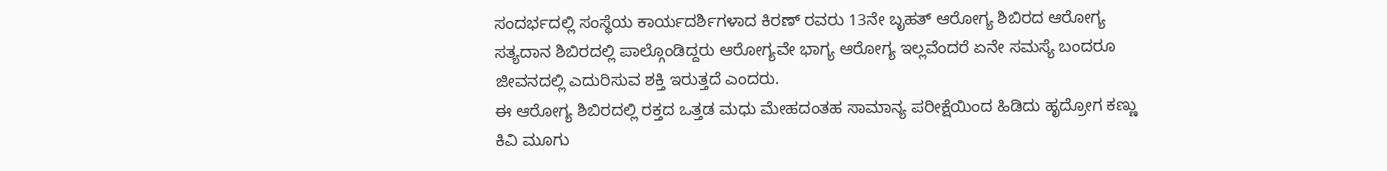ಸಂದರ್ಭದಲ್ಲಿ ಸಂಸ್ಥೆಯ ಕಾರ್ಯದರ್ಶಿಗಳಾದ ಕಿರಣ್ ರವರು 13ನೇ ಬೃಹತ್ ಆರೋಗ್ಯ ಶಿಬಿರದ ಆರೋಗ್ಯ ಸತ್ಯದಾನ ಶಿಬಿರದಲ್ಲಿ ಪಾಲ್ಗೊಂಡಿದ್ದರು ಆರೋಗ್ಯವೇ ಭಾಗ್ಯ ಆರೋಗ್ಯ ಇಲ್ಲವೆಂದರೆ ಏನೇ ಸಮಸ್ಯೆ ಬಂದರೂ ಜೀವನದಲ್ಲಿ ಎದುರಿಸುವ ಶಕ್ತಿ ಇರುತ್ತದೆ ಎಂದರು.
ಈ ಆರೋಗ್ಯ ಶಿಬಿರದಲ್ಲಿ ರಕ್ತದ ಒತ್ತಡ ಮಧು ಮೇಹದಂತಹ ಸಾಮಾನ್ಯ ಪರೀಕ್ಷೆಯಿಂದ ಹಿಡಿದು ಹೃದ್ರೋಗ ಕಣ್ಣು ಕಿವಿ ಮೂಗು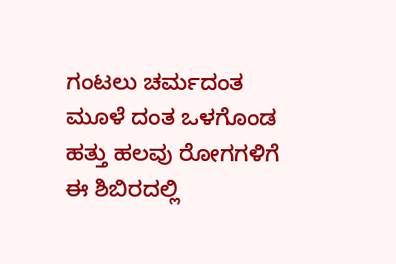ಗಂಟಲು ಚರ್ಮದಂತ ಮೂಳೆ ದಂತ ಒಳಗೊಂಡ ಹತ್ತು ಹಲವು ರೋಗಗಳಿಗೆ ಈ ಶಿಬಿರದಲ್ಲಿ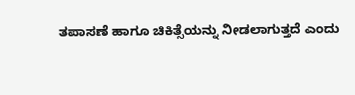ತಪಾಸಣೆ ಹಾಗೂ ಚಿಕಿತ್ಸೆಯನ್ನು ನೀಡಲಾಗುತ್ತದೆ ಎಂದು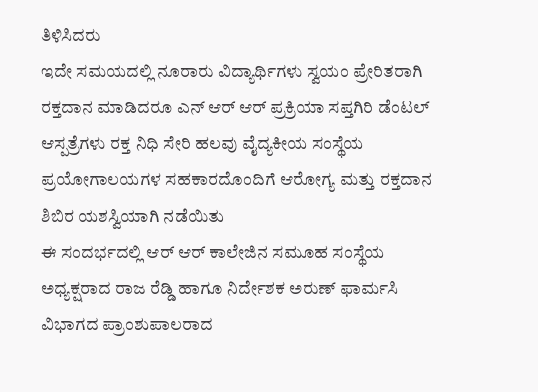ತಿಳಿಸಿದರು
ಇದೇ ಸಮಯದಲ್ಲಿ ನೂರಾರು ವಿದ್ಯಾರ್ಥಿಗಳು ಸ್ವಯಂ ಪ್ರೇರಿತರಾಗಿ ರಕ್ತದಾನ ಮಾಡಿದರೂ ಎನ್ ಆರ್ ಆರ್ ಪ್ರಕ್ರಿಯಾ ಸಪ್ತಗಿರಿ ಡೆಂಟಲ್ ಆಸ್ಪತ್ರೆಗಳು ರಕ್ತ ನಿಧಿ ಸೇರಿ ಹಲವು ವೈದ್ಯಕೀಯ ಸಂಸ್ಥೆಯ ಪ್ರಯೋಗಾಲಯಗಳ ಸಹಕಾರದೊಂದಿಗೆ ಆರೋಗ್ಯ ಮತ್ತು ರಕ್ತದಾನ ಶಿಬಿರ ಯಶಸ್ವಿಯಾಗಿ ನಡೆಯಿತು
ಈ ಸಂದರ್ಭದಲ್ಲಿ ಆರ್ ಆರ್ ಕಾಲೇಜಿನ ಸಮೂಹ ಸಂಸ್ಥೆಯ ಅಧ್ಯಕ್ಷರಾದ ರಾಜ ರೆಡ್ಡಿ ಹಾಗೂ ನಿರ್ದೇಶಕ ಅರುಣ್ ಫಾರ್ಮಸಿ ವಿಭಾಗದ ಪ್ರಾಂಶುಪಾಲರಾದ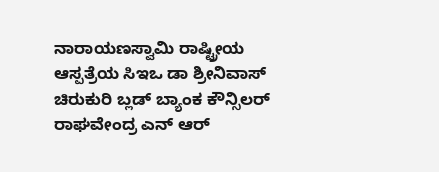ನಾರಾಯಣಸ್ವಾಮಿ ರಾಷ್ಟ್ರೀಯ ಆಸ್ಪತ್ರೆಯ ಸಿಇಒ ಡಾ ಶ್ರೀನಿವಾಸ್ ಚಿರುಕುರಿ ಬ್ಲಡ್ ಬ್ಯಾಂಕ ಕೌನ್ಸಿಲರ್ ರಾಘವೇಂದ್ರ ಎನ್ ಆರ್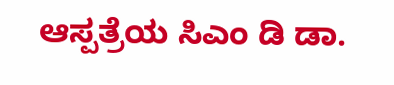ಆಸ್ಪತ್ರೆಯ ಸಿಎಂ ಡಿ ಡಾ.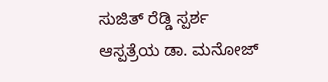ಸುಜಿತ್ ರೆಡ್ಡಿ ಸ್ಪರ್ಶ ಆಸ್ಪತ್ರೆಯ ಡಾ. ಮನೋಜ್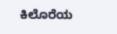ಕಿಲೊರೆಯ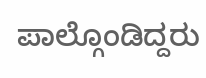ಪಾಲ್ಗೊಂಡಿದ್ದರು